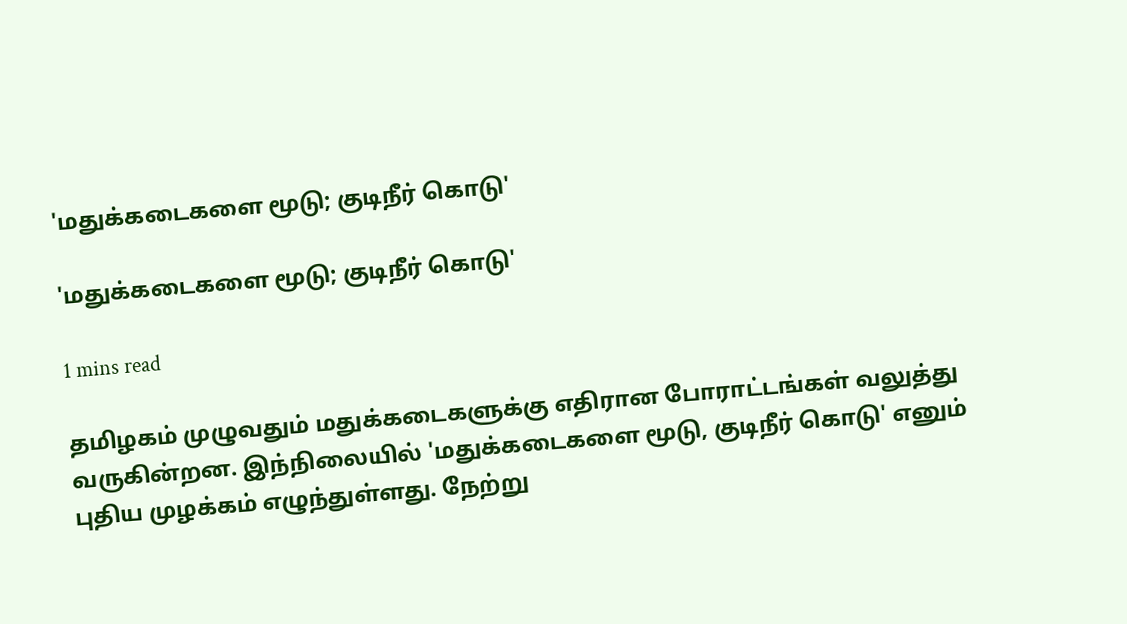'மதுக்கடைகளை மூடு; குடிநீர் கொடு'

'மதுக்கடைகளை மூடு; குடிநீர் கொடு'

1 mins read

தமிழகம் முழுவதும் மதுக்கடைகளுக்கு எதிரான போராட்டங்கள் வலுத்து வருகின்றன. இந்நிலையில் 'மதுக்கடைகளை மூடு, குடிநீர் கொடு' எனும் புதிய முழக்கம் எழுந்துள்ளது. நேற்று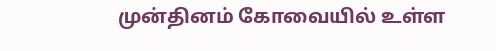முன்தினம் கோவையில் உள்ள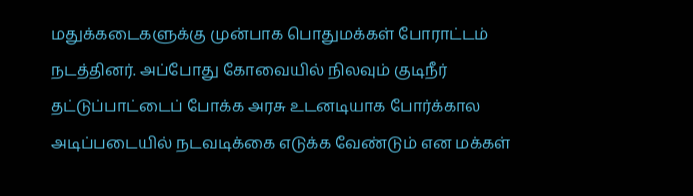மதுக்கடைகளுக்கு முன்பாக பொதுமக்கள் போராட்டம் நடத்தினர். அப்போது கோவையில் நிலவும் குடிநீர் தட்டுப்பாட்டைப் போக்க அரசு உடனடியாக போர்க்கால அடிப்படையில் நடவடிக்கை எடுக்க வேண்டும் என மக்கள்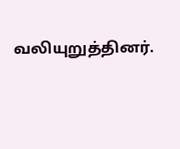வலியுறுத்தினர்.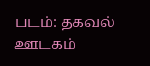படம்: தகவல் ஊடகம்